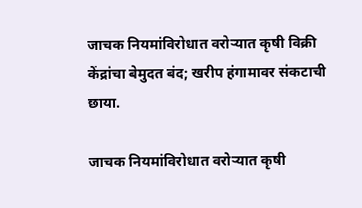जाचक नियमांविरोधात वरोऱ्यात कृषी विक्री केंद्रांचा बेमुदत बंद; खरीप हंगामावर संकटाची छाया.

जाचक नियमांविरोधात वरोऱ्यात कृषी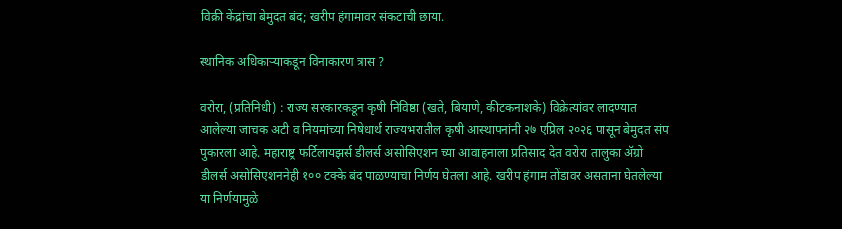विक्री केंद्रांचा बेमुदत बंद; खरीप हंगामावर संकटाची छाया.

स्थानिक अधिकाऱ्याकडून विनाकारण त्रास ?

वरोरा, (प्रतिनिधी) : राज्य सरकारकडून कृषी निविष्ठा (खते, बियाणे, कीटकनाशके) विक्रेत्यांवर लादण्यात आलेल्या जाचक अटी व नियमांच्या निषेधार्थ राज्यभरातील कृषी आस्थापनांनी २७ एप्रिल २०२६ पासून बेमुदत संप पुकारला आहे. महाराष्ट्र फर्टिलायझर्स डीलर्स असोसिएशन च्या आवाहनाला प्रतिसाद देत वरोरा तालुका ॲग्रो डीलर्स असोसिएशननेही १०० टक्के बंद पाळण्याचा निर्णय घेतला आहे. खरीप हंगाम तोंडावर असताना घेतलेल्या या निर्णयामुळे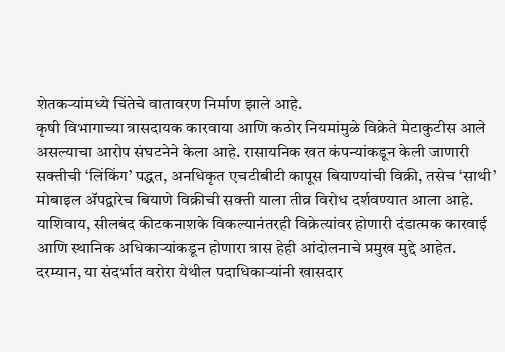शेतकऱ्यांमध्ये चिंतेचे वातावरण निर्माण झाले आहे.
कृषी विभागाच्या त्रासदायक कारवाया आणि कठोर नियमांमुळे विक्रेते मेटाकुटीस आले असल्याचा आरोप संघटनेने केला आहे. रासायनिक खत कंपन्यांकडून केली जाणारी सक्तीची ‘लिंकिंग’ पद्धत, अनधिकृत एचटीबीटी कापूस बियाण्यांची विक्री, तसेच ‘साथी’ मोबाइल ॲपद्वारेच बियाणे विक्रीची सक्ती याला तीव्र विरोध दर्शवण्यात आला आहे. याशिवाय, सीलबंद कीटकनाशके विकल्यानंतरही विक्रेत्यांवर होणारी दंडात्मक कारवाई आणि स्थानिक अधिकाऱ्यांकडून होणारा त्रास हेही आंदोलनाचे प्रमुख मुद्दे आहेत.
दरम्यान, या संदर्भात वरोरा येथील पदाधिकाऱ्यांनी खासदार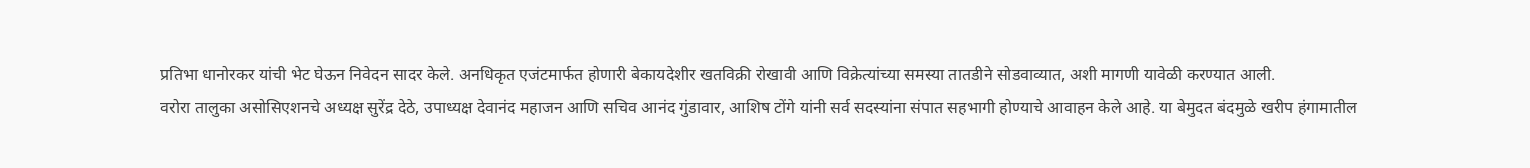प्रतिभा धानोरकर यांची भेट घेऊन निवेदन सादर केले. अनधिकृत एजंटमार्फत होणारी बेकायदेशीर खतविक्री रोखावी आणि विक्रेत्यांच्या समस्या तातडीने सोडवाव्यात, अशी मागणी यावेळी करण्यात आली.
वरोरा तालुका असोसिएशनचे अध्यक्ष सुरेंद्र देठे, उपाध्यक्ष देवानंद महाजन आणि सचिव आनंद गुंडावार, आशिष टोंगे यांनी सर्व सदस्यांना संपात सहभागी होण्याचे आवाहन केले आहे. या बेमुदत बंदमुळे खरीप हंगामातील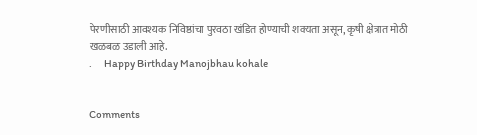पेरणीसाठी आवश्यक निविष्ठांचा पुरवठा खंडित होण्याची शक्यता असून, कृषी क्षेत्रात मोठी खळबळ उडाली आहे.
.      Happy Birthday Manojbhau kohale


Comments